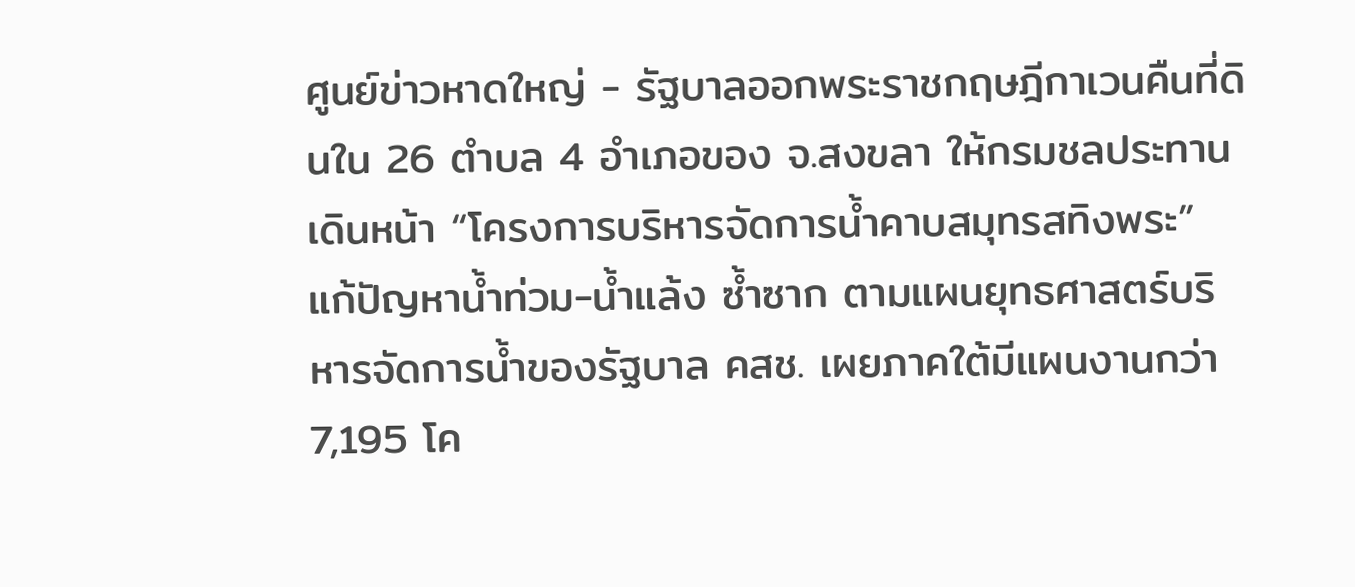ศูนย์ข่าวหาดใหญ่ - รัฐบาลออกพระราชกฤษฎีกาเวนคืนที่ดินใน 26 ตำบล 4 อำเภอของ จ.สงขลา ให้กรมชลประทานเดินหน้า “โครงการบริหารจัดการน้ำคาบสมุทรสทิงพระ” แก้ปัญหาน้ำท่วม-น้ำแล้ง ซ้ำซาก ตามแผนยุทธศาสตร์บริหารจัดการน้ำของรัฐบาล คสช. เผยภาคใต้มีแผนงานกว่า 7,195 โค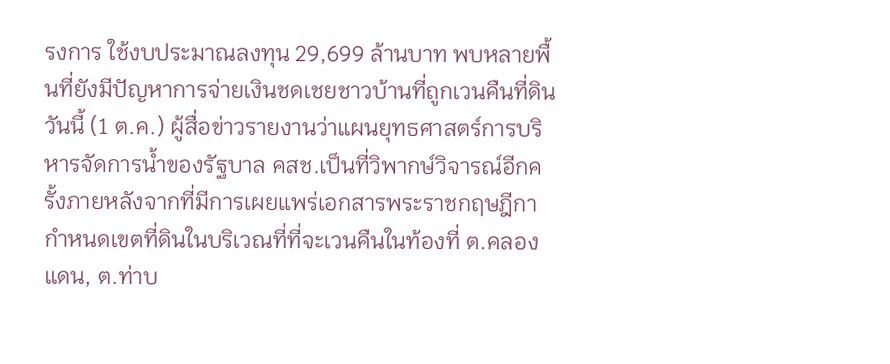รงการ ใช้งบประมาณลงทุน 29,699 ล้านบาท พบหลายพื้นที่ยังมีปัญหาการจ่ายเงินชดเชยชาวบ้านที่ถูกเวนคืนที่ดิน
วันนี้ (1 ต.ค.) ผู้สื่อข่าวรายงานว่าแผนยุทธศาสตร์การบริหารจัดการน้ำของรัฐบาล คสช.เป็นที่วิพากษ์วิจารณ์อีกครั้งภายหลังจากที่มีการเผยแพร่เอกสารพระราชกฤษฎีกา กําหนดเขตที่ดินในบริเวณที่ที่จะเวนคืนในท้องที่ ต.คลองแดน, ต.ท่าบ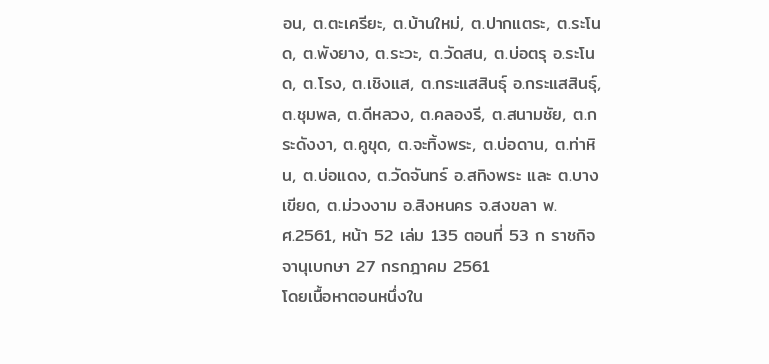อน, ต.ตะเครียะ, ต.บ้านใหม่, ต.ปากแตระ, ต.ระโนด, ต.พังยาง, ต.ระวะ, ต.วัดสน, ต.บ่อตรุ อ.ระโนด, ต.โรง, ต.เชิงแส, ต.กระแสสินธุ์ อ.กระแสสินธุ์, ต.ชุมพล, ต.ดีหลวง, ต.คลองรี, ต.สนามชัย, ต.กระดังงา, ต.คูขุด, ต.จะทิ้งพระ, ต.บ่อดาน, ต.ท่าหิน, ต.บ่อแดง, ต.วัดจันทร์ อ.สทิงพระ และ ต.บางเขียด, ต.ม่วงงาม อ.สิงหนคร จ.สงขลา พ.ศ.2561, หน้า 52 เล่ม 135 ตอนที่ 53 ก ราชกิจจานุเบกษา 27 กรกฎาคม 2561
โดยเนื้อหาตอนหนึ่งใน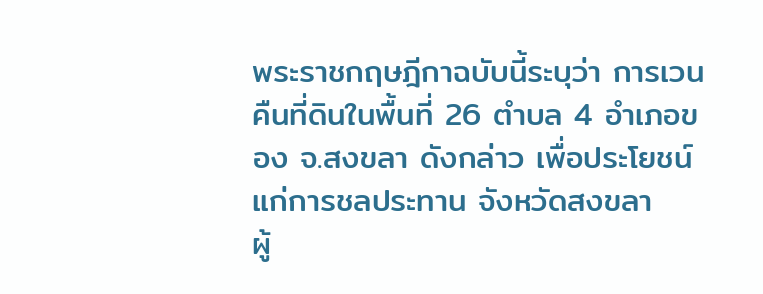พระราชกฤษฎีกาฉบับนี้ระบุว่า การเวนคืนที่ดินในพื้นที่ 26 ตำบล 4 อำเภอของ จ.สงขลา ดังกล่าว เพื่อประโยชน์แก่การชลประทาน จังหวัดสงขลา
ผู้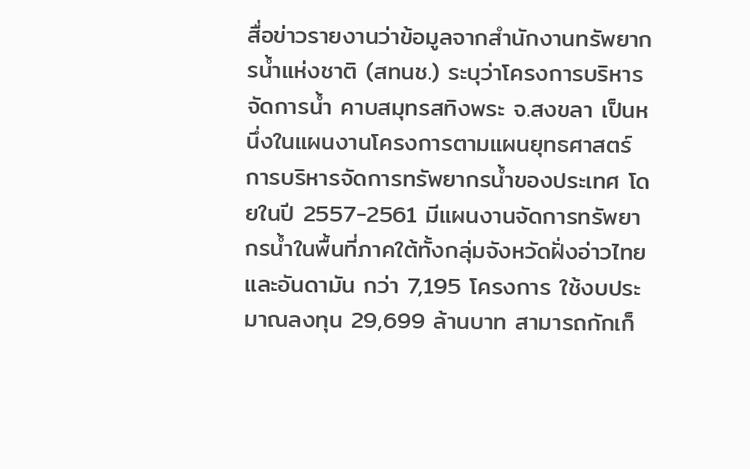สื่อข่าวรายงานว่าข้อมูลจากสำนักงานทรัพยากรน้ำแห่งชาติ (สทนช.) ระบุว่าโครงการบริหารจัดการน้ำ คาบสมุทรสทิงพระ จ.สงขลา เป็นหนึ่งในแผนงานโครงการตามแผนยุทธศาสตร์การบริหารจัดการทรัพยากรน้ำของประเทศ โดยในปี 2557-2561 มีแผนงานจัดการทรัพยากรน้ำในพื้นที่ภาคใต้ทั้งกลุ่มจังหวัดฝั่งอ่าวไทยและอันดามัน กว่า 7,195 โครงการ ใช้งบประมาณลงทุน 29,699 ล้านบาท สามารถกักเก็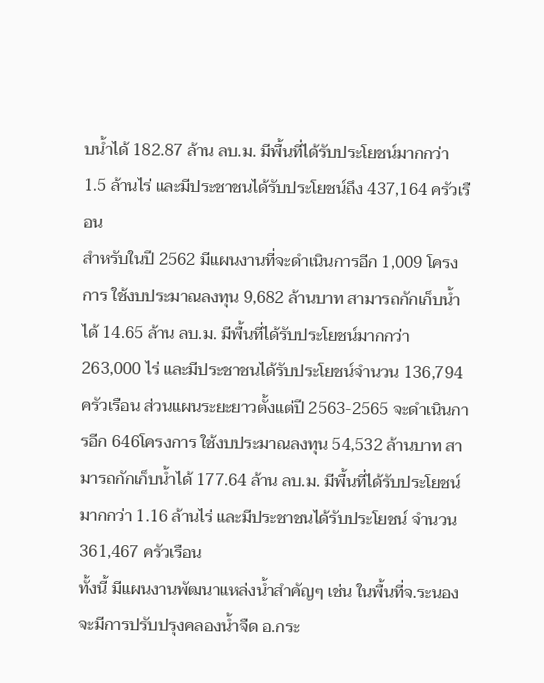บน้ำได้ 182.87 ล้าน ลบ.ม. มีพื้นที่ได้รับประโยชน์มากกว่า 1.5 ล้านไร่ และมีประชาชนได้รับประโยชน์ถึง 437,164 ครัวเรือน
สำหรับในปี 2562 มีแผนงานที่จะดำเนินการอีก 1,009 โครงการ ใช้งบประมาณลงทุน 9,682 ล้านบาท สามารถกักเก็บน้ำได้ 14.65 ล้าน ลบ.ม. มีพื้นที่ได้รับประโยชน์มากกว่า 263,000 ไร่ และมีประชาชนได้รับประโยชน์จำนวน 136,794 ครัวเรือน ส่วนแผนระยะยาวตั้งแต่ปี 2563-2565 จะดำเนินการอีก 646โครงการ ใช้งบประมาณลงทุน 54,532 ล้านบาท สามารถกักเก็บน้ำได้ 177.64 ล้าน ลบ.ม. มีพื้นที่ได้รับประโยชน์มากกว่า 1.16 ล้านไร่ และมีประชาชนได้รับประโยชน์ จำนวน 361,467 ครัวเรือน
ทั้งนี้ มีแผนงานพัฒนาแหล่งน้ำสำคัญๆ เช่น ในพื้นที่จ.ระนอง จะมีการปรับปรุงคลองน้ำจืด อ.กระ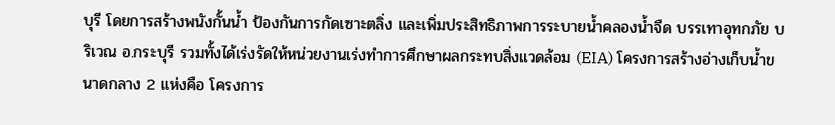บุรี โดยการสร้างพนังกั้นน้ำ ป้องกันการกัดเซาะตลิ่ง และเพิ่มประสิทธิภาพการระบายนํ้าคลองน้ำจืด บรรเทาอุทกภัย บริเวณ อ.กระบุรี รวมทั้งได้เร่งรัดให้หน่วยงานเร่งทำการศึกษาผลกระทบสิ่งแวดล้อม (EIA) โครงการสร้างอ่างเก็บน้ำขนาดกลาง 2 แห่งคือ โครงการ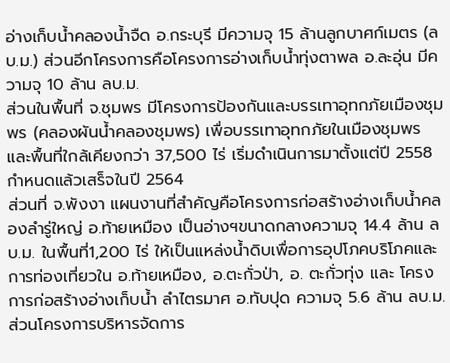อ่างเก็บน้ำคลองน้ำจืด อ.กระบุรี มีความจุ 15 ล้านลูกบาศก์เมตร (ลบ.ม.) ส่วนอีกโครงการคือโครงการอ่างเก็บน้ำทุ่งตาพล อ.ละอุ่น มีความจุ 10 ล้าน ลบ.ม.
ส่วนในพื้นที่ จ.ชุมพร มีโครงการป้องกันและบรรเทาอุทกภัยเมืองชุมพร (คลองผันนํ้าคลองชุมพร) เพื่อบรรเทาอุทกภัยในเมืองชุมพรและพื้นที่ใกล้เคียงกว่า 37,500 ไร่ เริ่มดำเนินการมาตั้งแต่ปี 2558 กำหนดแล้วเสร็จในปี 2564
ส่วนที่ จ.พังงา แผนงานที่สำคัญคือโครงการก่อสร้างอ่างเก็บน้ำคลองลํารู่ใหญ่ อ.ท้ายเหมือง เป็นอ่างฯขนาดกลางความจุ 14.4 ล้าน ลบ.ม. ในพื้นที่1,200 ไร่ ให้เป็นแหล่งน้ำดิบเพื่อการอุปโภคบริโภคและการท่องเที่ยวใน อ.ท้ายเหมือง, อ.ตะกั่วป่า, อ. ตะกั่วทุ่ง และ โครงการก่อสร้างอ่างเก็บน้ำ ลําไตรมาศ อ.ทับปุด ความจุ 5.6 ล้าน ลบ.ม.
ส่วนโครงการบริหารจัดการ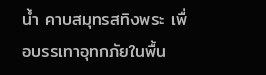น้ำ คาบสมุทรสทิงพระ เพื่อบรรเทาอุทกภัยในพื้น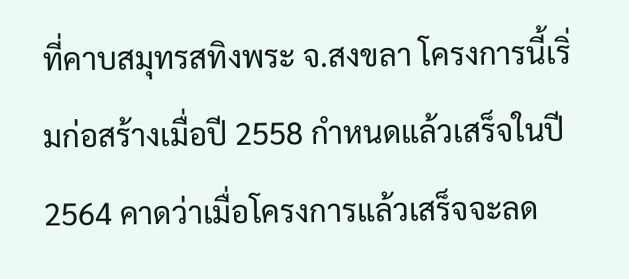ที่คาบสมุทรสทิงพระ จ.สงขลา โครงการนี้เริ่มก่อสร้างเมื่อปี 2558 กำหนดแล้วเสร็จในปี 2564 คาดว่าเมื่อโครงการแล้วเสร็จจะลด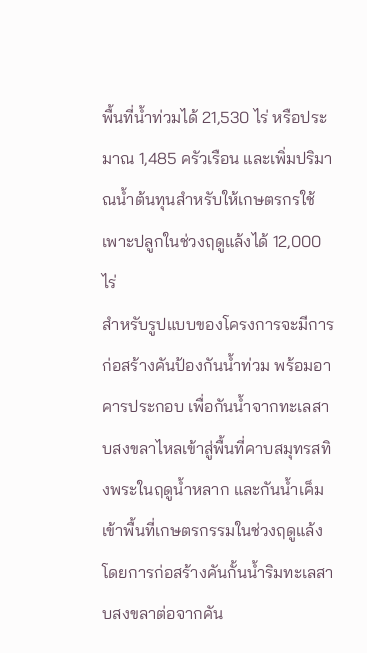พื้นที่น้ำท่วมได้ 21,530 ไร่ หรือประมาณ 1,485 ครัวเรือน และเพิ่มปริมาณน้ำต้นทุนสำหรับให้เกษตรกรใช้เพาะปลูกในช่วงฤดูแล้งได้ 12,000 ไร่
สำหรับรูปแบบของโครงการจะมีการก่อสร้างคันป้องกันน้ำท่วม พร้อมอาคารประกอบ เพื่อกันน้ำจากทะเลสาบสงขลาไหลเข้าสู่พื้นที่คาบสมุทรสทิงพระในฤดูน้ำหลาก และกันน้ำเค็มเข้าพื้นที่เกษตรกรรมในช่วงฤดูแล้ง โดยการก่อสร้างคันกั้นน้ำริมทะเลสาบสงขลาต่อจากคัน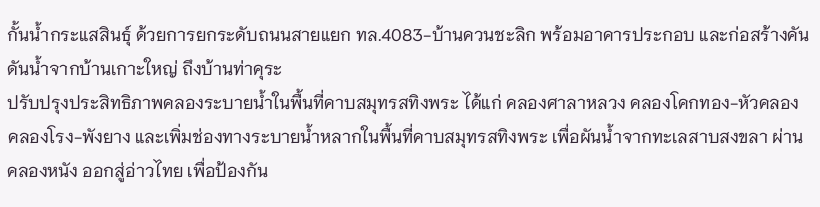กั้นน้ำกระแสสินธุ์ ด้วยการยกระดับถนนสายแยก ทล.4083-บ้านควนชะลิก พร้อมอาคารประกอบ และก่อสร้างคันดันน้ำจากบ้านเกาะใหญ่ ถึงบ้านท่าคุระ
ปรับปรุงประสิทธิภาพคลองระบายน้ำในพื้นที่คาบสมุทรสทิงพระ ได้แก่ คลองศาลาหลวง คลองโคกทอง-หัวคลอง คลองโรง-พังยาง และเพิ่มช่องทางระบายน้ำหลากในพื้นที่คาบสมุทรสทิงพระ เพื่อผันน้ำจากทะเลสาบสงขลา ผ่านคลองหนัง ออกสู่อ่าวไทย เพื่อป้องกัน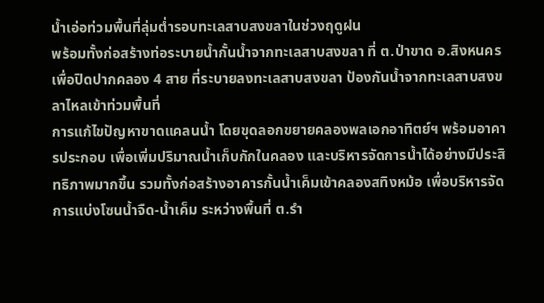น้ำเอ่อท่วมพื้นที่ลุ่มต่ำรอบทะเลสาบสงขลาในช่วงฤดูฝน
พร้อมทั้งก่อสร้างท่อระบายน้ำกั้นน้ำจากทะเลสาบสงขลา ที่ ต.ป่าขาด อ.สิงหนคร เพื่อปิดปากคลอง 4 สาย ที่ระบายลงทะเลสาบสงขลา ป้องกันน้ำจากทะเลสาบสงขลาไหลเข้าท่วมพื้นที่
การแก้ไขปัญหาขาดแคลนน้ำ โดยขุดลอกขยายคลองพลเอกอาทิตย์ฯ พร้อมอาคารประกอบ เพื่อเพิ่มปริมาณน้ำเก็บกักในคลอง และบริหารจัดการน้ำได้อย่างมีประสิทธิภาพมากขึ้น รวมทั้งก่อสร้างอาคารกั้นน้ำเค็มเข้าคลองสทิงหม้อ เพื่อบริหารจัดการแบ่งโซนน้ำจืด-น้ำเค็ม ระหว่างพื้นที่ ต.รำ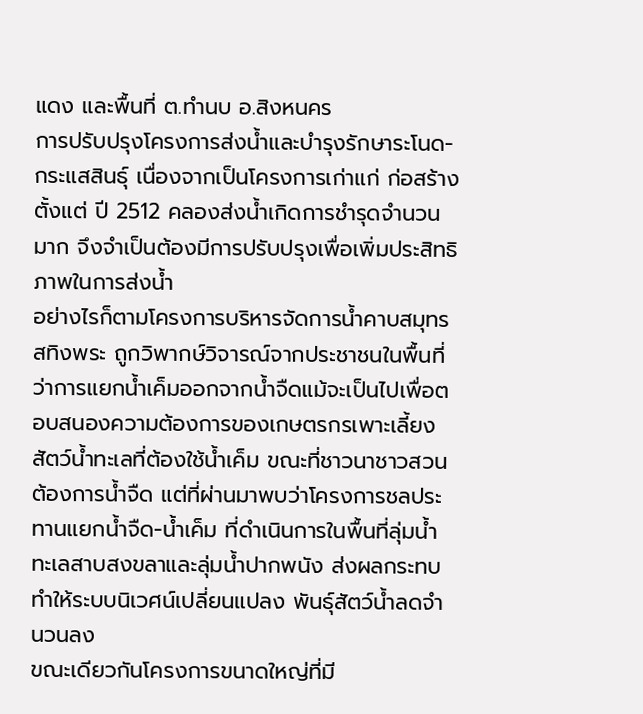แดง และพื้นที่ ต.ทำนบ อ.สิงหนคร
การปรับปรุงโครงการส่งน้ำและบำรุงรักษาระโนด-กระแสสินธุ์ เนื่องจากเป็นโครงการเก่าแก่ ก่อสร้างตั้งแต่ ปี 2512 คลองส่งน้ำเกิดการชำรุดจำนวนมาก จึงจำเป็นต้องมีการปรับปรุงเพื่อเพิ่มประสิทธิภาพในการส่งน้ำ
อย่างไรก็ตามโครงการบริหารจัดการน้ำคาบสมุทรสทิงพระ ถูกวิพากษ์วิจารณ์จากประชาชนในพื้นที่ว่าการแยกน้ำเค็มออกจากน้ำจืดแม้จะเป็นไปเพื่อตอบสนองความต้องการของเกษตรกรเพาะเลี้ยงสัตว์น้ำทะเลที่ต้องใช้น้ำเค็ม ขณะที่ชาวนาชาวสวนต้องการน้ำจืด แต่ที่ผ่านมาพบว่าโครงการชลประทานแยกน้ำจืด-น้ำเค็ม ที่ดำเนินการในพื้นที่ลุ่มน้ำทะเลสาบสงขลาและลุ่มน้ำปากพนัง ส่งผลกระทบทำให้ระบบนิเวศน์เปลี่ยนแปลง พันธุ์สัตว์น้ำลดจำนวนลง
ขณะเดียวกันโครงการขนาดใหญ่ที่มี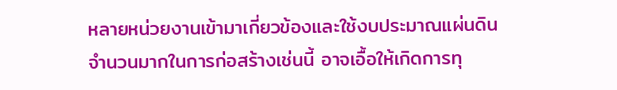หลายหน่วยงานเข้ามาเกี่ยวข้องและใช้งบประมาณแผ่นดินจำนวนมากในการก่อสร้างเช่นนี้ อาจเอื้อให้เกิดการทุ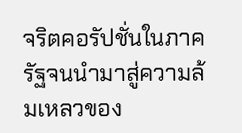จริตคอรัปชั่นในภาครัฐจนนำมาสู่ความล้มเหลวของ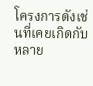โครงการดังเช่นที่เคยเกิดกับหลาย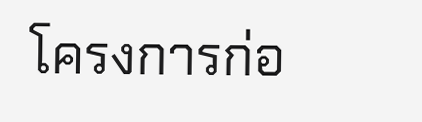โครงการก่อ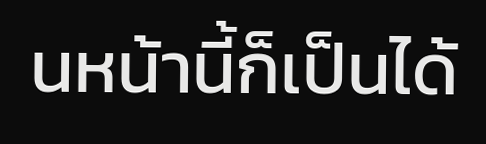นหน้านี้ก็เป็นได้